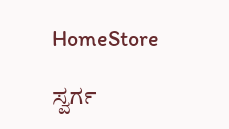HomeStore

ಸ್ವರ್ಗ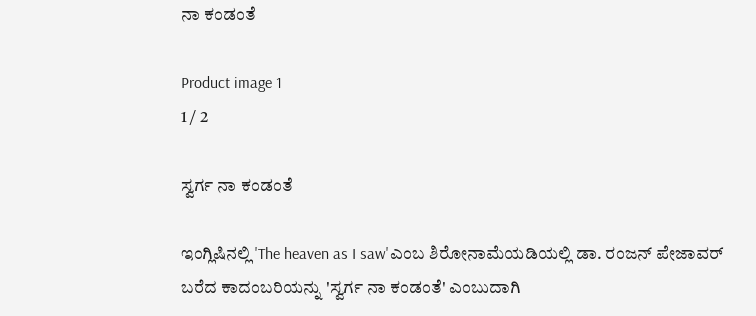ನಾ ಕಂಡಂತೆ

Product image 1
1 / 2

ಸ್ವರ್ಗ ನಾ ಕಂಡಂತೆ

ಇಂಗ್ಲಿಷಿನಲ್ಲಿ 'The heaven as I saw'ಎಂಬ ಶಿರೋನಾಮೆಯಡಿಯಲ್ಲಿ ಡಾ. ರಂಜನ್ ಪೇಜಾವರ್ ಬರೆದ ಕಾದಂಬರಿಯನ್ನು 'ಸ್ವರ್ಗ ನಾ ಕಂಡಂತೆ' ಎಂಬುದಾಗಿ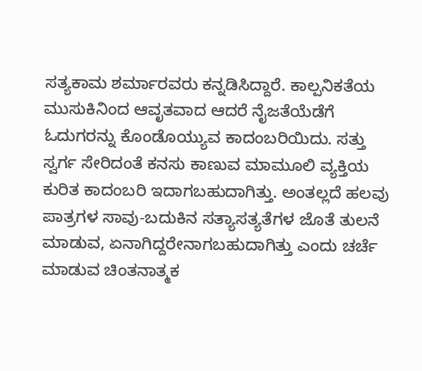ಸತ್ಯಕಾಮ ಶರ್ಮಾರವರು ಕನ್ನಡಿಸಿದ್ದಾರೆ. ಕಾಲ್ಪನಿಕತೆಯ ಮುಸುಕಿನಿಂದ ಆವೃತವಾದ ಆದರೆ ನೈಜತೆಯೆಡೆಗೆ ಓದುಗರನ್ನು ಕೊಂಡೊಯ್ಯುವ ಕಾದಂಬರಿಯಿದು. ಸತ್ತು ಸ್ವರ್ಗ ಸೇರಿದಂತೆ ಕನಸು ಕಾಣುವ ಮಾಮೂಲಿ ವ್ಯಕ್ತಿಯ ಕುರಿತ ಕಾದಂಬರಿ ಇದಾಗಬಹುದಾಗಿತ್ತು. ಅಂತಲ್ಲದೆ ಹಲವು ಪಾತ್ರಗಳ ಸಾವು-ಬದುಕಿನ ಸತ್ಯಾಸತ್ಯತೆಗಳ ಜೊತೆ ತುಲನೆ ಮಾಡುವ, ಏನಾಗಿದ್ದರೇನಾಗಬಹುದಾಗಿತ್ತು ಎಂದು ಚರ್ಚೆ ಮಾಡುವ ಚಿಂತನಾತ್ಮಕ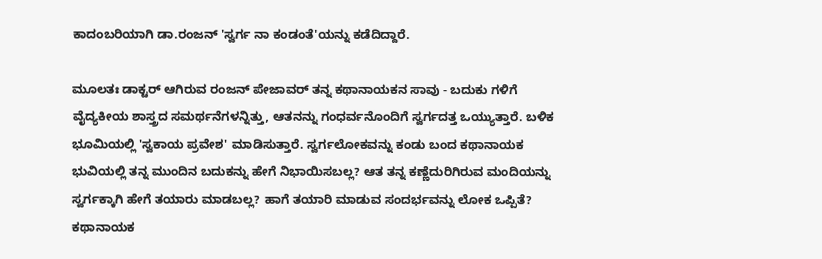ಕಾದಂಬರಿಯಾಗಿ ಡಾ.ರಂಜನ್ 'ಸ್ವರ್ಗ ನಾ ಕಂಡಂತೆ'ಯನ್ನು ಕಡೆದಿದ್ದಾರೆ.

ಮೂಲತಃ ಡಾಕ್ಟರ್ ಆಗಿರುವ ರಂಜನ್ ಪೇಜಾವರ್ ತನ್ನ ಕಥಾನಾಯಕನ ಸಾವು - ಬದುಕು ಗಳಿಗೆ ವೈದ್ಯಕೀಯ ಶಾಸ್ತ್ರದ ಸಮರ್ಥನೆಗಳನ್ನಿತ್ತು, ಆತನನ್ನು ಗಂಧರ್ವನೊಂದಿಗೆ ಸ್ವರ್ಗದತ್ತ ಒಯ್ಯುತ್ತಾರೆ. ಬಳಿಕ ಭೂಮಿಯಲ್ಲಿ 'ಸ್ವಕಾಯ ಪ್ರವೇಶ' ಮಾಡಿಸುತ್ತಾರೆ. ಸ್ವರ್ಗಲೋಕವನ್ನು ಕಂಡು ಬಂದ ಕಥಾನಾಯಕ ಭುವಿಯಲ್ಲಿ ತನ್ನ ಮುಂದಿನ ಬದುಕನ್ನು ಹೇಗೆ ನಿಭಾಯಿಸಬಲ್ಲ? ಆತ ತನ್ನ ಕಣ್ಣೆದುರಿಗಿರುವ ಮಂದಿಯನ್ನು ಸ್ವರ್ಗಕ್ಕಾಗಿ ಹೇಗೆ ತಯಾರು ಮಾಡಬಲ್ಲ? ಹಾಗೆ ತಯಾರಿ ಮಾಡುವ ಸಂದರ್ಭವನ್ನು ಲೋಕ ಒಪ್ಪಿತೆ? ಕಥಾನಾಯಕ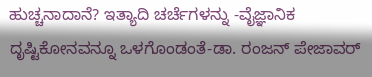ಹುಚ್ಚನಾದಾನೆ? ಇತ್ಯಾದಿ ಚರ್ಚೆಗಳನ್ನು -ವೈಜ್ಞಾನಿಕ ದೃಷ್ಟಿಕೋನವನ್ನೂ ಒಳಗೊಂಡಂತೆ-ಡಾ. ರಂಜನ್ ಪೇಜಾವರ್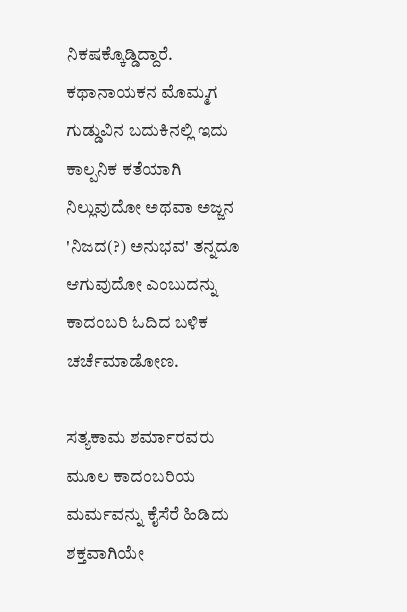ನಿಕಷಕ್ಕೊಡ್ಡಿದ್ದಾರೆ. ಕಥಾನಾಯಕನ ಮೊಮ್ಮಗ ಗುಡ್ಡುವಿನ ಬದುಕಿನಲ್ಲಿ ಇದು ಕಾಲ್ಪನಿಕ ಕತೆಯಾಗಿ ನಿಲ್ಲುವುದೋ ಅಥವಾ ಅಜ್ಜನ 'ನಿಜದ(?) ಅನುಭವ' ತನ್ನದೂ ಆಗುವುದೋ ಎಂಬುದನ್ನು ಕಾದಂಬರಿ ಓದಿದ ಬಳಿಕ ಚರ್ಚೆಮಾಡೋಣ.

ಸತ್ಯಕಾಮ ಶರ್ಮಾರವರು ಮೂಲ ಕಾದಂಬರಿಯ ಮರ್ಮವನ್ನು ಕೈಸೆರೆ ಹಿಡಿದು ಶಕ್ತವಾಗಿಯೇ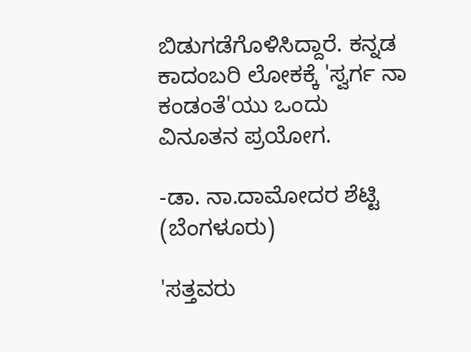ಬಿಡುಗಡೆಗೊಳಿಸಿದ್ದಾರೆ. ಕನ್ನಡ ಕಾದಂಬರಿ ಲೋಕಕ್ಕೆ 'ಸ್ವರ್ಗ ನಾ ಕಂಡಂತೆ'ಯು ಒಂದು ವಿನೂತನ ಪ್ರಯೋಗ.

-ಡಾ. ನಾ.ದಾಮೋದರ ಶೆಟ್ಟಿ (ಬೆಂಗಳೂರು)

'ಸತ್ತವರು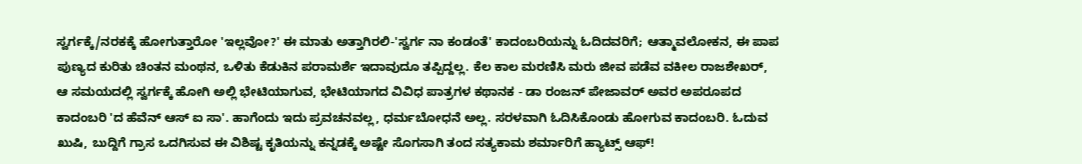ಸ್ವರ್ಗಕ್ಕೆ/ನರಕಕ್ಕೆ ಹೋಗುತ್ತಾರೋ 'ಇಲ್ಲವೋ?' ಈ ಮಾತು ಅತ್ತಾಗಿರಲಿ-'ಸ್ವರ್ಗ ನಾ ಕಂಡಂತೆ' ಕಾದಂಬರಿಯನ್ನು ಓದಿದವರಿಗೆ; ಆತ್ಮಾವಲೋಕನ, ಈ ಪಾಪ ಪುಣ್ಯದ ಕುರಿತು ಚಿಂತನ ಮಂಥನ, ಒಳಿತು ಕೆಡುಕಿನ ಪರಾಮರ್ಶೆ ಇದಾವುದೂ ತಪ್ಪಿದ್ದಲ್ಲ. ಕೆಲ ಕಾಲ ಮರಣಿಸಿ ಮರು ಜೀವ ಪಡೆವ ವಕೀಲ ರಾಜಶೇಖರ್, ಆ ಸಮಯದಲ್ಲಿ ಸ್ವರ್ಗಕ್ಕೆ ಹೋಗಿ ಅಲ್ಲಿ ಭೇಟಿಯಾಗುವ, ಭೇಟಿಯಾಗದ ವಿವಿಧ ಪಾತ್ರಗಳ ಕಥಾನಕ - ಡಾ ರಂಜನ್ ಪೇಜಾವರ್ ಅವರ ಅಪರೂಪದ ಕಾದಂಬರಿ 'ದ ಹೆವೆನ್ ಆಸ್ ಐ ಸಾ'. ಹಾಗೆಂದು ಇದು ಪ್ರವಚನವಲ್ಲ, ಧರ್ಮಬೋಧನೆ ಅಲ್ಲ. ಸರಳವಾಗಿ ಓದಿಸಿಕೊಂಡು ಹೋಗುವ ಕಾದಂಬರಿ. ಓದುವ ಖುಷಿ, ಬುದ್ದಿಗೆ ಗ್ರಾಸ ಒದಗಿಸುವ ಈ ವಿಶಿಷ್ಟ ಕೃತಿಯನ್ನು ಕನ್ನಡಕ್ಕೆ ಅಷ್ಟೇ ಸೊಗಸಾಗಿ ತಂದ ಸತ್ಯಕಾಮ ಶರ್ಮಾರಿಗೆ ಹ್ಯಾಟ್ಸ್ ಆಫ್!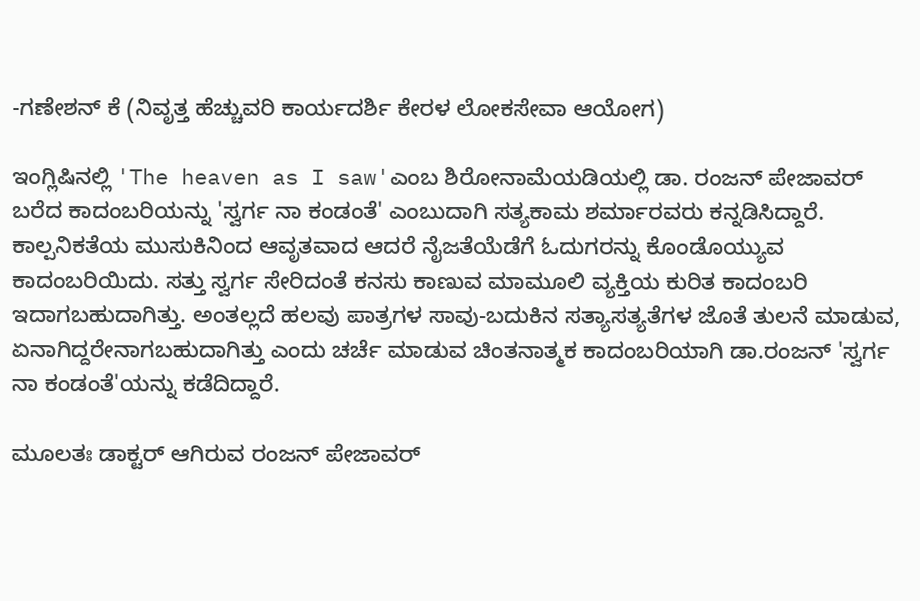-ಗಣೇಶನ್ ಕೆ (ನಿವೃತ್ತ ಹೆಚ್ಚುವರಿ ಕಾರ್ಯದರ್ಶಿ ಕೇರಳ ಲೋಕಸೇವಾ ಆಯೋಗ)

ಇಂಗ್ಲಿಷಿನಲ್ಲಿ 'The heaven as I saw'ಎಂಬ ಶಿರೋನಾಮೆಯಡಿಯಲ್ಲಿ ಡಾ. ರಂಜನ್ ಪೇಜಾವರ್ ಬರೆದ ಕಾದಂಬರಿಯನ್ನು 'ಸ್ವರ್ಗ ನಾ ಕಂಡಂತೆ' ಎಂಬುದಾಗಿ ಸತ್ಯಕಾಮ ಶರ್ಮಾರವರು ಕನ್ನಡಿಸಿದ್ದಾರೆ. ಕಾಲ್ಪನಿಕತೆಯ ಮುಸುಕಿನಿಂದ ಆವೃತವಾದ ಆದರೆ ನೈಜತೆಯೆಡೆಗೆ ಓದುಗರನ್ನು ಕೊಂಡೊಯ್ಯುವ ಕಾದಂಬರಿಯಿದು. ಸತ್ತು ಸ್ವರ್ಗ ಸೇರಿದಂತೆ ಕನಸು ಕಾಣುವ ಮಾಮೂಲಿ ವ್ಯಕ್ತಿಯ ಕುರಿತ ಕಾದಂಬರಿ ಇದಾಗಬಹುದಾಗಿತ್ತು. ಅಂತಲ್ಲದೆ ಹಲವು ಪಾತ್ರಗಳ ಸಾವು-ಬದುಕಿನ ಸತ್ಯಾಸತ್ಯತೆಗಳ ಜೊತೆ ತುಲನೆ ಮಾಡುವ, ಏನಾಗಿದ್ದರೇನಾಗಬಹುದಾಗಿತ್ತು ಎಂದು ಚರ್ಚೆ ಮಾಡುವ ಚಿಂತನಾತ್ಮಕ ಕಾದಂಬರಿಯಾಗಿ ಡಾ.ರಂಜನ್ 'ಸ್ವರ್ಗ ನಾ ಕಂಡಂತೆ'ಯನ್ನು ಕಡೆದಿದ್ದಾರೆ.

ಮೂಲತಃ ಡಾಕ್ಟರ್ ಆಗಿರುವ ರಂಜನ್ ಪೇಜಾವರ್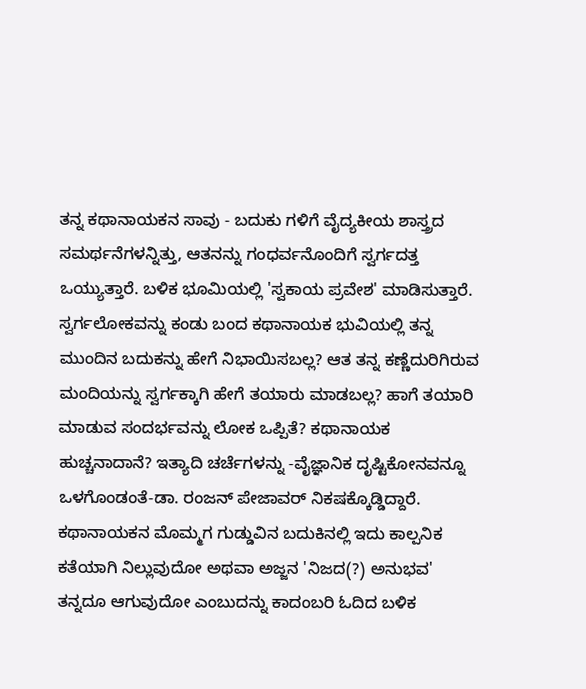ತನ್ನ ಕಥಾನಾಯಕನ ಸಾವು - ಬದುಕು ಗಳಿಗೆ ವೈದ್ಯಕೀಯ ಶಾಸ್ತ್ರದ ಸಮರ್ಥನೆಗಳನ್ನಿತ್ತು, ಆತನನ್ನು ಗಂಧರ್ವನೊಂದಿಗೆ ಸ್ವರ್ಗದತ್ತ ಒಯ್ಯುತ್ತಾರೆ. ಬಳಿಕ ಭೂಮಿಯಲ್ಲಿ 'ಸ್ವಕಾಯ ಪ್ರವೇಶ' ಮಾಡಿಸುತ್ತಾರೆ. ಸ್ವರ್ಗಲೋಕವನ್ನು ಕಂಡು ಬಂದ ಕಥಾನಾಯಕ ಭುವಿಯಲ್ಲಿ ತನ್ನ ಮುಂದಿನ ಬದುಕನ್ನು ಹೇಗೆ ನಿಭಾಯಿಸಬಲ್ಲ? ಆತ ತನ್ನ ಕಣ್ಣೆದುರಿಗಿರುವ ಮಂದಿಯನ್ನು ಸ್ವರ್ಗಕ್ಕಾಗಿ ಹೇಗೆ ತಯಾರು ಮಾಡಬಲ್ಲ? ಹಾಗೆ ತಯಾರಿ ಮಾಡುವ ಸಂದರ್ಭವನ್ನು ಲೋಕ ಒಪ್ಪಿತೆ? ಕಥಾನಾಯಕ ಹುಚ್ಚನಾದಾನೆ? ಇತ್ಯಾದಿ ಚರ್ಚೆಗಳನ್ನು -ವೈಜ್ಞಾನಿಕ ದೃಷ್ಟಿಕೋನವನ್ನೂ ಒಳಗೊಂಡಂತೆ-ಡಾ. ರಂಜನ್ ಪೇಜಾವರ್ ನಿಕಷಕ್ಕೊಡ್ಡಿದ್ದಾರೆ. ಕಥಾನಾಯಕನ ಮೊಮ್ಮಗ ಗುಡ್ಡುವಿನ ಬದುಕಿನಲ್ಲಿ ಇದು ಕಾಲ್ಪನಿಕ ಕತೆಯಾಗಿ ನಿಲ್ಲುವುದೋ ಅಥವಾ ಅಜ್ಜನ 'ನಿಜದ(?) ಅನುಭವ' ತನ್ನದೂ ಆಗುವುದೋ ಎಂಬುದನ್ನು ಕಾದಂಬರಿ ಓದಿದ ಬಳಿಕ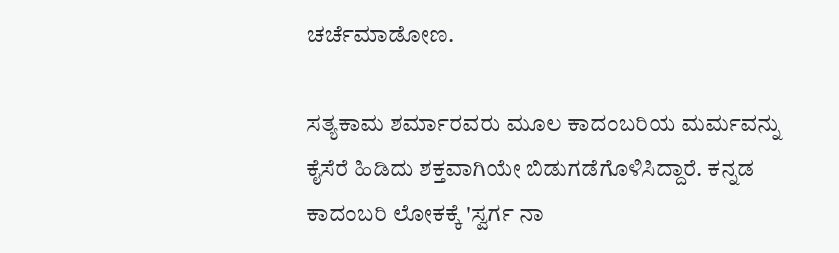ಚರ್ಚೆಮಾಡೋಣ.

ಸತ್ಯಕಾಮ ಶರ್ಮಾರವರು ಮೂಲ ಕಾದಂಬರಿಯ ಮರ್ಮವನ್ನು ಕೈಸೆರೆ ಹಿಡಿದು ಶಕ್ತವಾಗಿಯೇ ಬಿಡುಗಡೆಗೊಳಿಸಿದ್ದಾರೆ. ಕನ್ನಡ ಕಾದಂಬರಿ ಲೋಕಕ್ಕೆ 'ಸ್ವರ್ಗ ನಾ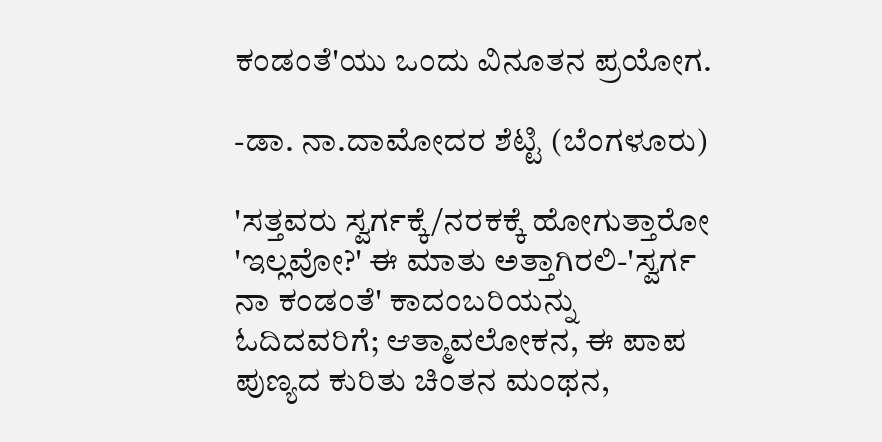ಕಂಡಂತೆ'ಯು ಒಂದು ವಿನೂತನ ಪ್ರಯೋಗ.

-ಡಾ. ನಾ.ದಾಮೋದರ ಶೆಟ್ಟಿ (ಬೆಂಗಳೂರು)

'ಸತ್ತವರು ಸ್ವರ್ಗಕ್ಕೆ/ನರಕಕ್ಕೆ ಹೋಗುತ್ತಾರೋ 'ಇಲ್ಲವೋ?' ಈ ಮಾತು ಅತ್ತಾಗಿರಲಿ-'ಸ್ವರ್ಗ ನಾ ಕಂಡಂತೆ' ಕಾದಂಬರಿಯನ್ನು ಓದಿದವರಿಗೆ; ಆತ್ಮಾವಲೋಕನ, ಈ ಪಾಪ ಪುಣ್ಯದ ಕುರಿತು ಚಿಂತನ ಮಂಥನ,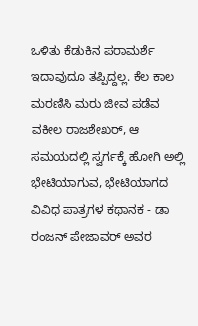ಒಳಿತು ಕೆಡುಕಿನ ಪರಾಮರ್ಶೆ ಇದಾವುದೂ ತಪ್ಪಿದ್ದಲ್ಲ. ಕೆಲ ಕಾಲ ಮರಣಿಸಿ ಮರು ಜೀವ ಪಡೆವ ವಕೀಲ ರಾಜಶೇಖರ್, ಆ ಸಮಯದಲ್ಲಿ ಸ್ವರ್ಗಕ್ಕೆ ಹೋಗಿ ಅಲ್ಲಿ ಭೇಟಿಯಾಗುವ, ಭೇಟಿಯಾಗದ ವಿವಿಧ ಪಾತ್ರಗಳ ಕಥಾನಕ - ಡಾ ರಂಜನ್ ಪೇಜಾವರ್ ಅವರ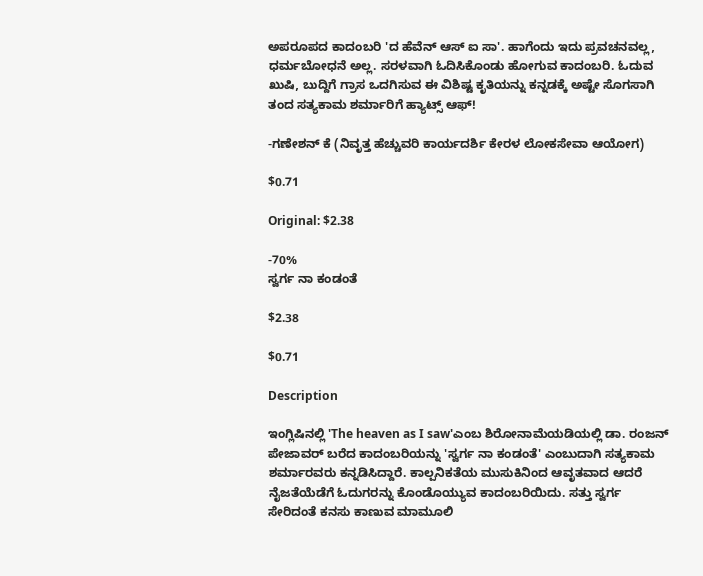ಅಪರೂಪದ ಕಾದಂಬರಿ 'ದ ಹೆವೆನ್ ಆಸ್ ಐ ಸಾ'. ಹಾಗೆಂದು ಇದು ಪ್ರವಚನವಲ್ಲ, ಧರ್ಮಬೋಧನೆ ಅಲ್ಲ. ಸರಳವಾಗಿ ಓದಿಸಿಕೊಂಡು ಹೋಗುವ ಕಾದಂಬರಿ. ಓದುವ ಖುಷಿ, ಬುದ್ದಿಗೆ ಗ್ರಾಸ ಒದಗಿಸುವ ಈ ವಿಶಿಷ್ಟ ಕೃತಿಯನ್ನು ಕನ್ನಡಕ್ಕೆ ಅಷ್ಟೇ ಸೊಗಸಾಗಿ ತಂದ ಸತ್ಯಕಾಮ ಶರ್ಮಾರಿಗೆ ಹ್ಯಾಟ್ಸ್ ಆಫ್!

-ಗಣೇಶನ್ ಕೆ (ನಿವೃತ್ತ ಹೆಚ್ಚುವರಿ ಕಾರ್ಯದರ್ಶಿ ಕೇರಳ ಲೋಕಸೇವಾ ಆಯೋಗ)

$0.71

Original: $2.38

-70%
ಸ್ವರ್ಗ ನಾ ಕಂಡಂತೆ

$2.38

$0.71

Description

ಇಂಗ್ಲಿಷಿನಲ್ಲಿ 'The heaven as I saw'ಎಂಬ ಶಿರೋನಾಮೆಯಡಿಯಲ್ಲಿ ಡಾ. ರಂಜನ್ ಪೇಜಾವರ್ ಬರೆದ ಕಾದಂಬರಿಯನ್ನು 'ಸ್ವರ್ಗ ನಾ ಕಂಡಂತೆ' ಎಂಬುದಾಗಿ ಸತ್ಯಕಾಮ ಶರ್ಮಾರವರು ಕನ್ನಡಿಸಿದ್ದಾರೆ. ಕಾಲ್ಪನಿಕತೆಯ ಮುಸುಕಿನಿಂದ ಆವೃತವಾದ ಆದರೆ ನೈಜತೆಯೆಡೆಗೆ ಓದುಗರನ್ನು ಕೊಂಡೊಯ್ಯುವ ಕಾದಂಬರಿಯಿದು. ಸತ್ತು ಸ್ವರ್ಗ ಸೇರಿದಂತೆ ಕನಸು ಕಾಣುವ ಮಾಮೂಲಿ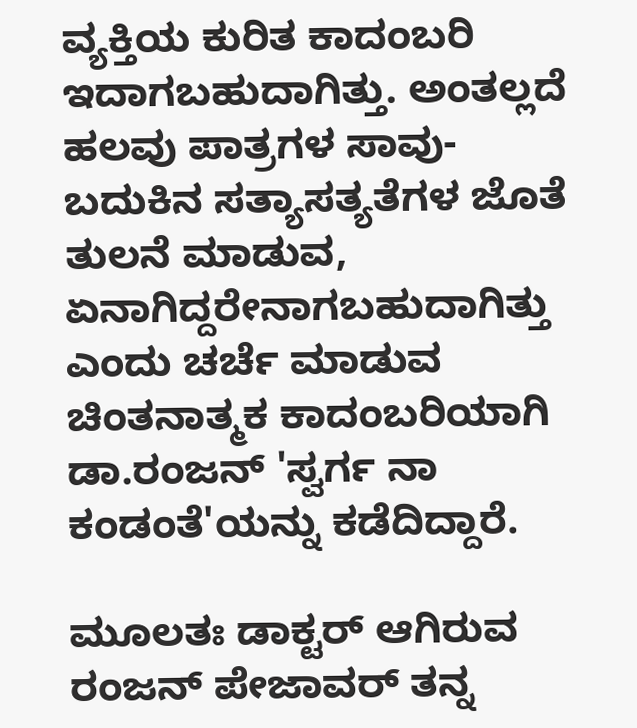ವ್ಯಕ್ತಿಯ ಕುರಿತ ಕಾದಂಬರಿ ಇದಾಗಬಹುದಾಗಿತ್ತು. ಅಂತಲ್ಲದೆ ಹಲವು ಪಾತ್ರಗಳ ಸಾವು-ಬದುಕಿನ ಸತ್ಯಾಸತ್ಯತೆಗಳ ಜೊತೆ ತುಲನೆ ಮಾಡುವ, ಏನಾಗಿದ್ದರೇನಾಗಬಹುದಾಗಿತ್ತು ಎಂದು ಚರ್ಚೆ ಮಾಡುವ ಚಿಂತನಾತ್ಮಕ ಕಾದಂಬರಿಯಾಗಿ ಡಾ.ರಂಜನ್ 'ಸ್ವರ್ಗ ನಾ ಕಂಡಂತೆ'ಯನ್ನು ಕಡೆದಿದ್ದಾರೆ.

ಮೂಲತಃ ಡಾಕ್ಟರ್ ಆಗಿರುವ ರಂಜನ್ ಪೇಜಾವರ್ ತನ್ನ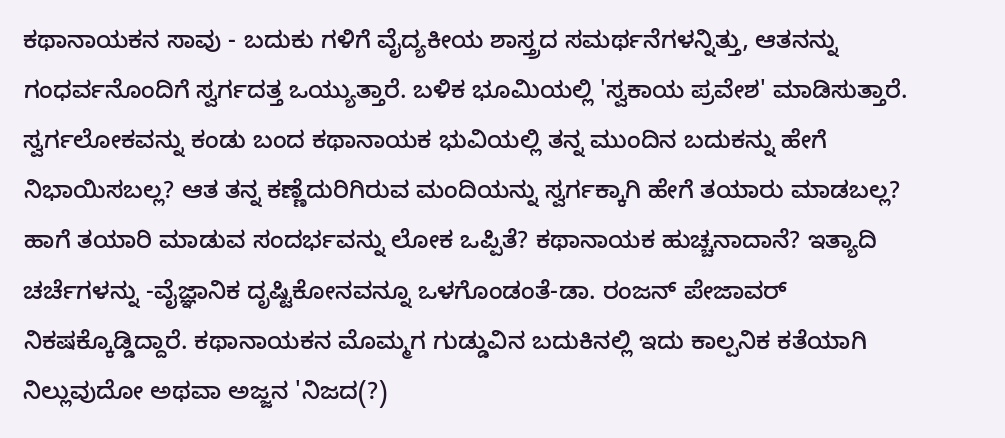ಕಥಾನಾಯಕನ ಸಾವು - ಬದುಕು ಗಳಿಗೆ ವೈದ್ಯಕೀಯ ಶಾಸ್ತ್ರದ ಸಮರ್ಥನೆಗಳನ್ನಿತ್ತು, ಆತನನ್ನು ಗಂಧರ್ವನೊಂದಿಗೆ ಸ್ವರ್ಗದತ್ತ ಒಯ್ಯುತ್ತಾರೆ. ಬಳಿಕ ಭೂಮಿಯಲ್ಲಿ 'ಸ್ವಕಾಯ ಪ್ರವೇಶ' ಮಾಡಿಸುತ್ತಾರೆ. ಸ್ವರ್ಗಲೋಕವನ್ನು ಕಂಡು ಬಂದ ಕಥಾನಾಯಕ ಭುವಿಯಲ್ಲಿ ತನ್ನ ಮುಂದಿನ ಬದುಕನ್ನು ಹೇಗೆ ನಿಭಾಯಿಸಬಲ್ಲ? ಆತ ತನ್ನ ಕಣ್ಣೆದುರಿಗಿರುವ ಮಂದಿಯನ್ನು ಸ್ವರ್ಗಕ್ಕಾಗಿ ಹೇಗೆ ತಯಾರು ಮಾಡಬಲ್ಲ? ಹಾಗೆ ತಯಾರಿ ಮಾಡುವ ಸಂದರ್ಭವನ್ನು ಲೋಕ ಒಪ್ಪಿತೆ? ಕಥಾನಾಯಕ ಹುಚ್ಚನಾದಾನೆ? ಇತ್ಯಾದಿ ಚರ್ಚೆಗಳನ್ನು -ವೈಜ್ಞಾನಿಕ ದೃಷ್ಟಿಕೋನವನ್ನೂ ಒಳಗೊಂಡಂತೆ-ಡಾ. ರಂಜನ್ ಪೇಜಾವರ್ ನಿಕಷಕ್ಕೊಡ್ಡಿದ್ದಾರೆ. ಕಥಾನಾಯಕನ ಮೊಮ್ಮಗ ಗುಡ್ಡುವಿನ ಬದುಕಿನಲ್ಲಿ ಇದು ಕಾಲ್ಪನಿಕ ಕತೆಯಾಗಿ ನಿಲ್ಲುವುದೋ ಅಥವಾ ಅಜ್ಜನ 'ನಿಜದ(?)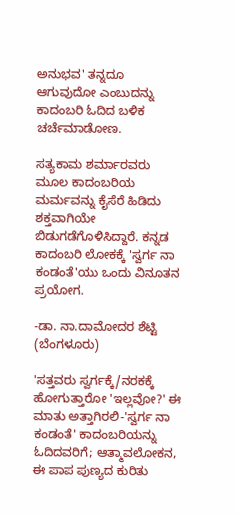ಅನುಭವ' ತನ್ನದೂ ಆಗುವುದೋ ಎಂಬುದನ್ನು ಕಾದಂಬರಿ ಓದಿದ ಬಳಿಕ ಚರ್ಚೆಮಾಡೋಣ.

ಸತ್ಯಕಾಮ ಶರ್ಮಾರವರು ಮೂಲ ಕಾದಂಬರಿಯ ಮರ್ಮವನ್ನು ಕೈಸೆರೆ ಹಿಡಿದು ಶಕ್ತವಾಗಿಯೇ ಬಿಡುಗಡೆಗೊಳಿಸಿದ್ದಾರೆ. ಕನ್ನಡ ಕಾದಂಬರಿ ಲೋಕಕ್ಕೆ 'ಸ್ವರ್ಗ ನಾ ಕಂಡಂತೆ'ಯು ಒಂದು ವಿನೂತನ ಪ್ರಯೋಗ.

-ಡಾ. ನಾ.ದಾಮೋದರ ಶೆಟ್ಟಿ (ಬೆಂಗಳೂರು)

'ಸತ್ತವರು ಸ್ವರ್ಗಕ್ಕೆ/ನರಕಕ್ಕೆ ಹೋಗುತ್ತಾರೋ 'ಇಲ್ಲವೋ?' ಈ ಮಾತು ಅತ್ತಾಗಿರಲಿ-'ಸ್ವರ್ಗ ನಾ ಕಂಡಂತೆ' ಕಾದಂಬರಿಯನ್ನು ಓದಿದವರಿಗೆ; ಆತ್ಮಾವಲೋಕನ, ಈ ಪಾಪ ಪುಣ್ಯದ ಕುರಿತು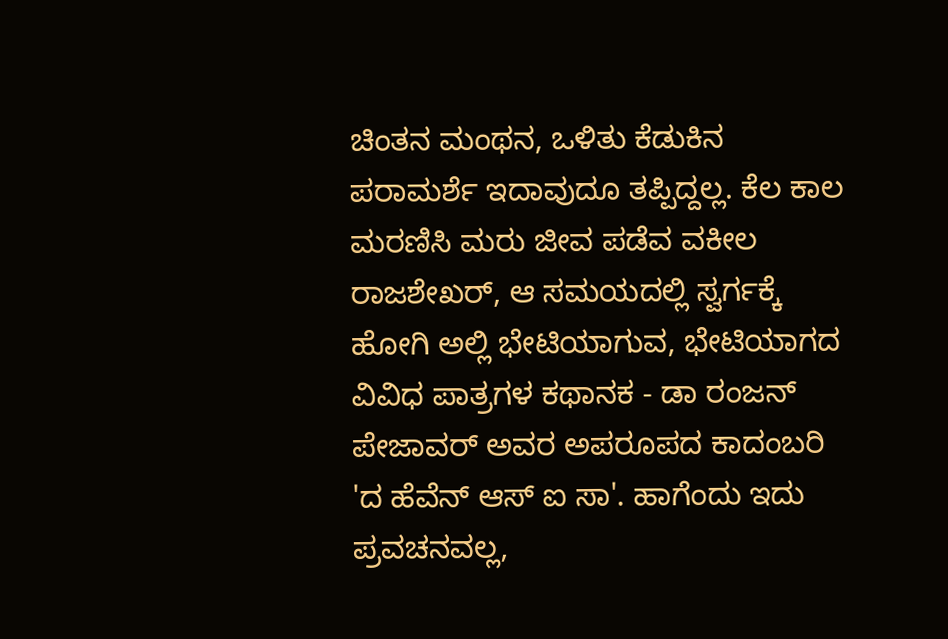ಚಿಂತನ ಮಂಥನ, ಒಳಿತು ಕೆಡುಕಿನ ಪರಾಮರ್ಶೆ ಇದಾವುದೂ ತಪ್ಪಿದ್ದಲ್ಲ. ಕೆಲ ಕಾಲ ಮರಣಿಸಿ ಮರು ಜೀವ ಪಡೆವ ವಕೀಲ ರಾಜಶೇಖರ್, ಆ ಸಮಯದಲ್ಲಿ ಸ್ವರ್ಗಕ್ಕೆ ಹೋಗಿ ಅಲ್ಲಿ ಭೇಟಿಯಾಗುವ, ಭೇಟಿಯಾಗದ ವಿವಿಧ ಪಾತ್ರಗಳ ಕಥಾನಕ - ಡಾ ರಂಜನ್ ಪೇಜಾವರ್ ಅವರ ಅಪರೂಪದ ಕಾದಂಬರಿ 'ದ ಹೆವೆನ್ ಆಸ್ ಐ ಸಾ'. ಹಾಗೆಂದು ಇದು ಪ್ರವಚನವಲ್ಲ,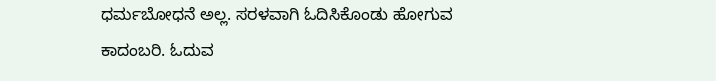ಧರ್ಮಬೋಧನೆ ಅಲ್ಲ. ಸರಳವಾಗಿ ಓದಿಸಿಕೊಂಡು ಹೋಗುವ ಕಾದಂಬರಿ. ಓದುವ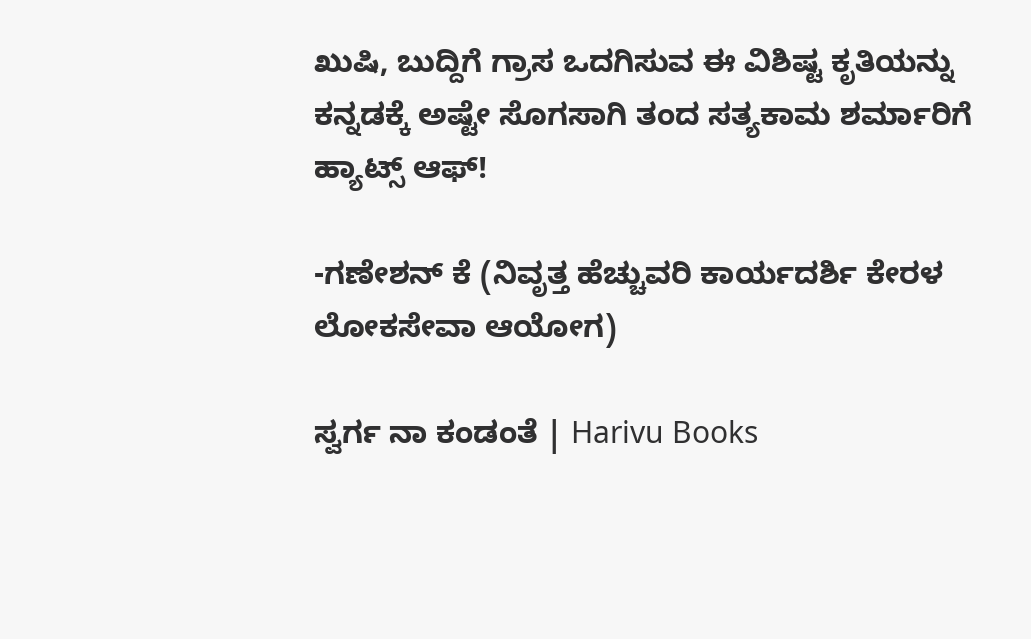ಖುಷಿ, ಬುದ್ದಿಗೆ ಗ್ರಾಸ ಒದಗಿಸುವ ಈ ವಿಶಿಷ್ಟ ಕೃತಿಯನ್ನು ಕನ್ನಡಕ್ಕೆ ಅಷ್ಟೇ ಸೊಗಸಾಗಿ ತಂದ ಸತ್ಯಕಾಮ ಶರ್ಮಾರಿಗೆ ಹ್ಯಾಟ್ಸ್ ಆಫ್!

-ಗಣೇಶನ್ ಕೆ (ನಿವೃತ್ತ ಹೆಚ್ಚುವರಿ ಕಾರ್ಯದರ್ಶಿ ಕೇರಳ ಲೋಕಸೇವಾ ಆಯೋಗ)

ಸ್ವರ್ಗ ನಾ ಕಂಡಂತೆ | Harivu Books